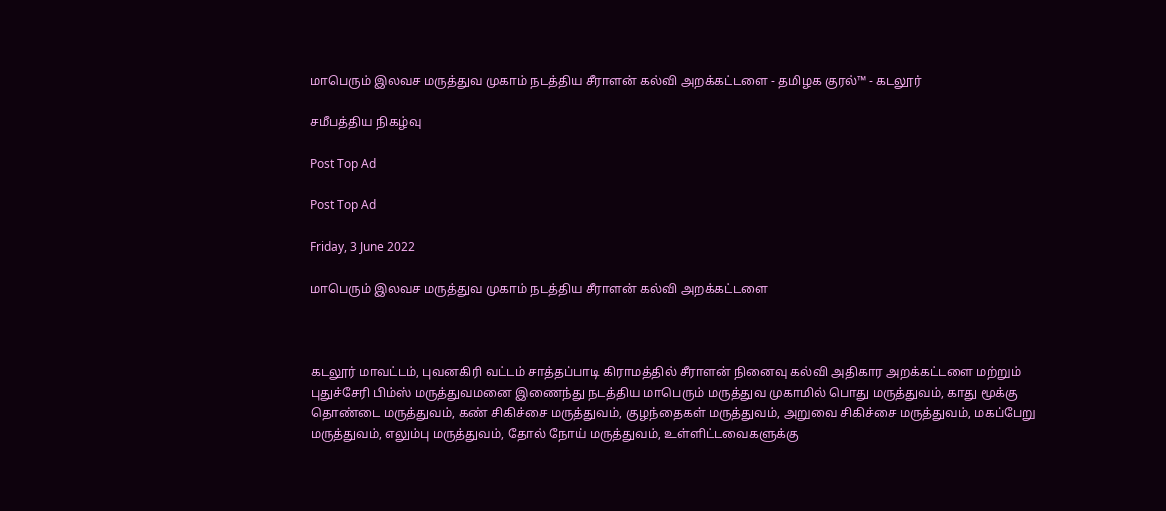மாபெரும் இலவச மருத்துவ முகாம் நடத்திய சீராளன் கல்வி அறக்கட்டளை - தமிழக குரல்™ - கடலூர்

சமீபத்திய நிகழ்வு

Post Top Ad

Post Top Ad

Friday, 3 June 2022

மாபெரும் இலவச மருத்துவ முகாம் நடத்திய சீராளன் கல்வி அறக்கட்டளை



கடலூர் மாவட்டம், புவனகிரி வட்டம் சாத்தப்பாடி கிராமத்தில் சீராளன் நினைவு கல்வி அதிகார அறக்கட்டளை மற்றும் புதுச்சேரி பிம்ஸ் மருத்துவமனை இணைந்து நடத்திய மாபெரும் மருத்துவ முகாமில் பொது மருத்துவம், காது மூக்கு தொண்டை மருத்துவம், கண் சிகிச்சை மருத்துவம், குழந்தைகள் மருத்துவம், அறுவை சிகிச்சை மருத்துவம், மகப்பேறு மருத்துவம், எலும்பு மருத்துவம், தோல் நோய் மருத்துவம், உள்ளிட்டவைகளுக்கு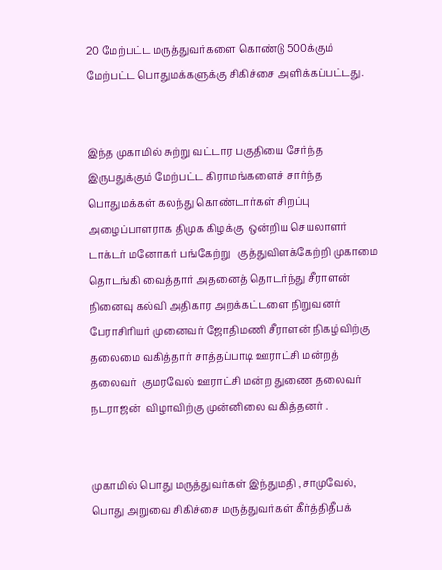20 மேற்பட்ட மருத்துவர்களை கொண்டு 500க்கும் மேற்பட்ட பொதுமக்களுக்கு சிகிச்சை அளிக்கப்பட்டது.


இந்த முகாமில் சுற்று வட்டார பகுதியை சேர்ந்த இருபதுக்கும் மேற்பட்ட கிராமங்களைச் சார்ந்த பொதுமக்கள் கலந்து கொண்டார்கள் சிறப்பு அழைப்பாளராக திமுக கிழக்கு  ஒன்றிய செயலாளர் டாக்டர் மனோகர் பங்கேற்று   குத்துவிளக்கேற்றி முகாமை தொடங்கி வைத்தார் அதனைத் தொடர்ந்து சீராளன் நினைவு கல்வி அதிகார அறக்கட்டளை நிறுவனர் பேராசிரியர் முனைவர் ஜோதிமணி சீராளன் நிகழ்விற்கு தலைமை வகித்தார் சாத்தப்பாடி ஊராட்சி மன்றத் தலைவர்  குமரவேல் ஊராட்சி மன்ற துணை தலைவர்  நடராஜன்  விழாவிற்கு முன்னிலை வகித்தனர் .


முகாமில் பொது மருத்துவர்கள் இந்துமதி ,சாமுவேல், பொது அறுவை சிகிச்சை மருத்துவர்கள் கீர்த்திதீபக்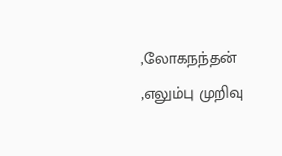,லோகநந்தன் ,எலும்பு முறிவு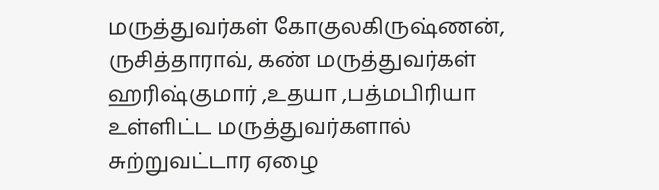மருத்துவர்கள் கோகுலகிருஷ்ணன், ருசித்தாராவ், கண் மருத்துவர்கள் ஹரிஷ்குமார் ,உதயா ,பத்மபிரியா உள்ளிட்ட மருத்துவர்களால் சுற்றுவட்டார ஏழை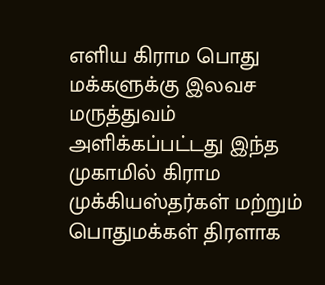எளிய கிராம பொது மக்களுக்கு இலவச மருத்துவம் அளிக்கப்பட்டது இந்த முகாமில் கிராம முக்கியஸ்தர்கள் மற்றும் பொதுமக்கள் திரளாக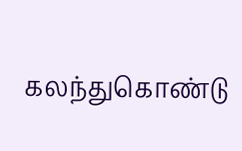கலந்துகொண்டு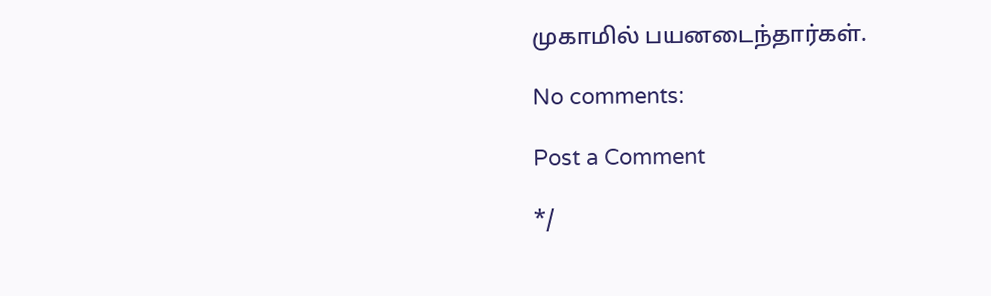முகாமில் பயனடைந்தார்கள்.

No comments:

Post a Comment

*/